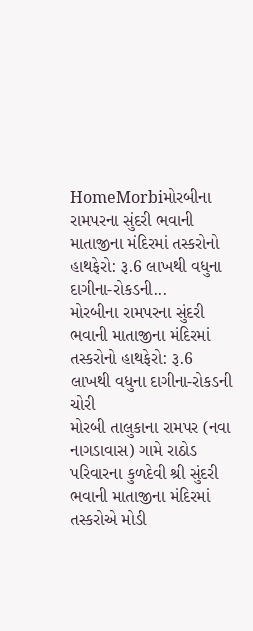HomeMorbiમોરબીના રામપરના સુંદરી ભવાની માતાજીના મંદિરમાં તસ્કરોનો હાથફેરો: રૂ.6 લાખથી વધુના દાગીના-રોકડની...
મોરબીના રામપરના સુંદરી ભવાની માતાજીના મંદિરમાં તસ્કરોનો હાથફેરો: રૂ.6 લાખથી વધુના દાગીના-રોકડની ચોરી
મોરબી તાલુકાના રામપર (નવા નાગડાવાસ) ગામે રાઠોડ પરિવારના કુળદેવી શ્રી સુંદરી ભવાની માતાજીના મંદિરમાં તસ્કરોએ મોડી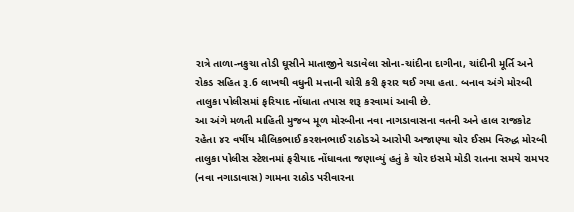રાત્રે તાળા-નકુચા તોડી ઘૂસીને માતાજીને ચડાવેલા સોના-ચાંદીના દાગીના, ચાંદીની મૂર્તિ અને રોકડ સહિત રૂ.6 લાખથી વધુની મત્તાની ચોરી કરી ફરાર થઈ ગયા હતા. બનાવ અંગે મોરબી તાલુકા પોલીસમાં ફરિયાદ નોંધાતા તપાસ શરૂ કરવામાં આવી છે.
આ અંગે મળતી માહિતી મુજબ મૂળ મોરબીના નવા નાગડાવાસના વતની અને હાલ રાજકોટ રહેતા ૪૨ વર્ષીય મૌલિકભાઈ કરશનભાઈ રાઠોડએ આરોપી અજાણ્યા ચોર ઈસમ વિરુદ્ધ મોરબી તાલુકા પોલીસ સ્ટેશનમાં ફરીયાદ નોંધાવતા જણાવ્યું હતું કે ચોર ઇસમે મોડી રાતના સમયે રામપર (નવા નગાડાવાસ) ગામના રાઠોડ પરીવારના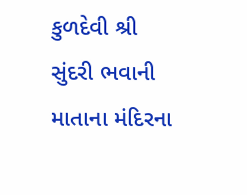કુળદેવી શ્રી સુંદરી ભવાની માતાના મંદિરના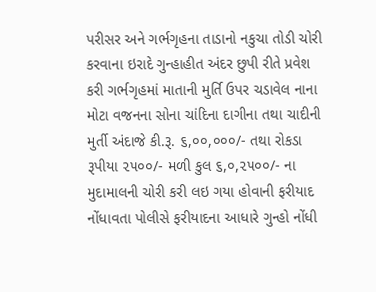પરીસર અને ગર્ભગૃહના તાડાનો નકુચા તોડી ચોરી કરવાના ઇરાદે ગુન્હાહીત અંદર છુપી રીતે પ્રવેશ કરી ગર્ભગૃહમાં માતાની મુર્તિ ઉપર ચડાવેલ નાના મોટા વજનના સોના ચાંદિના દાગીના તથા ચાદીની મુર્તી અંદાજે કી.રૂ. ૬,૦૦,૦૦૦/- તથા રોકડા રૂપીયા ૨૫૦૦/- મળી કુલ ૬,૦,૨૫૦૦/- ના મુદામાલની ચોરી કરી લઇ ગયા હોવાની ફરીયાદ નોંધાવતા પોલીસે ફરીયાદના આધારે ગુન્હો નોંધી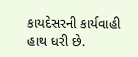કાયદેસરની કાર્યવાહી હાથ ધરી છે.